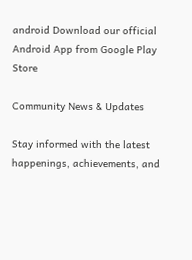android Download our official Android App from Google Play Store

Community News & Updates

Stay informed with the latest happenings, achievements, and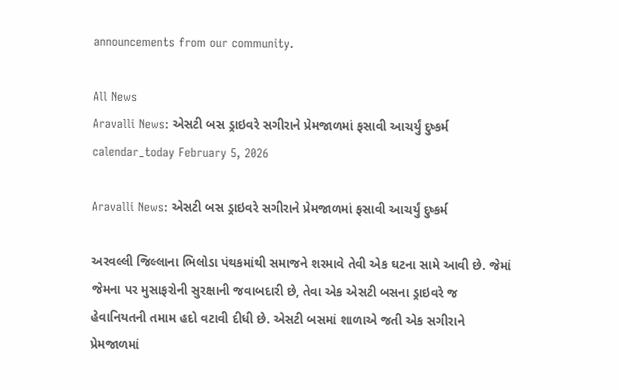announcements from our community.

All News
Aravalli News: એસટી બસ ડ્રાઇવરે સગીરાને પ્રેમજાળમાં ફસાવી આચર્યું દુષ્કર્મ
calendar_today February 5, 2026

Aravalli News: એસટી બસ ડ્રાઇવરે સગીરાને પ્રેમજાળમાં ફસાવી આચર્યું દુષ્કર્મ

અરવલ્લી જિલ્લાના ભિલોડા પંથકમાંથી સમાજને શરમાવે તેવી એક ઘટના સામે આવી છે. જેમાં જેમના પર મુસાફરોની સુરક્ષાની જવાબદારી છે, તેવા એક એસટી બસના ડ્રાઇવરે જ હેવાનિયતની તમામ હદો વટાવી દીધી છે. એસટી બસમાં શાળાએ જતી એક સગીરાને પ્રેમજાળમાં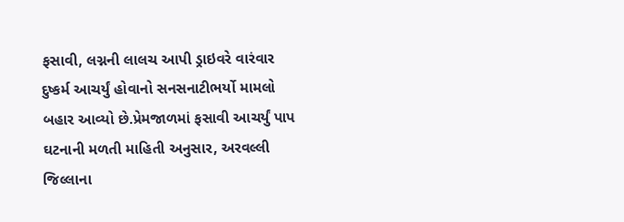ફસાવી, લગ્નની લાલચ આપી ડ્રાઇવરે વારંવાર દુષ્કર્મ આચર્યું હોવાનો સનસનાટીભર્યો મામલો બહાર આવ્યો છે.પ્રેમજાળમાં ફસાવી આચર્યું પાપ ઘટનાની મળતી માહિતી અનુસાર, અરવલ્લી જિલ્લાના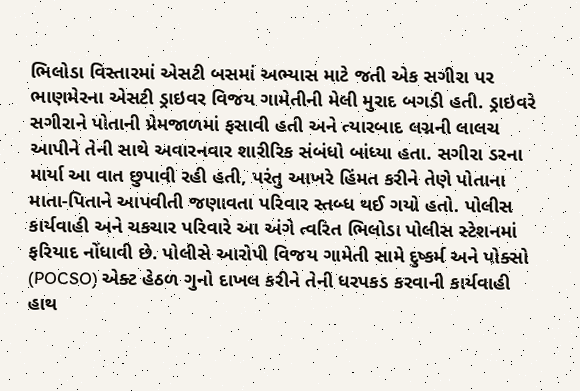ભિલોડા વિસ્તારમાં એસટી બસમાં અભ્યાસ માટે જતી એક સગીરા પર ભાણમેરના એસટી ડ્રાઇવર વિજય ગામેતીની મેલી મુરાદ બગડી હતી. ડ્રાઇવરે સગીરાને પોતાની પ્રેમજાળમાં ફસાવી હતી અને ત્યારબાદ લગ્નની લાલચ આપીને તેની સાથે અવારનવાર શારીરિક સંબંધો બાંધ્યા હતા. સગીરા ડરના માર્યા આ વાત છુપાવી રહી હતી, પરંતુ આખરે હિંમત કરીને તેણે પોતાના માતા-પિતાને આપવીતી જણાવતા પરિવાર સ્તબ્ધ થઈ ગયો હતો. પોલીસ કાર્યવાહી અને ચકચાર પરિવારે આ અંગે ત્વરિત ભિલોડા પોલીસ સ્ટેશનમાં ફરિયાદ નોંધાવી છે. પોલીસે આરોપી વિજય ગામેતી સામે દુષ્કર્મ અને પોક્સો (POCSO) એક્ટ હેઠળ ગુનો દાખલ કરીને તેની ધરપકડ કરવાની કાર્યવાહી હાથ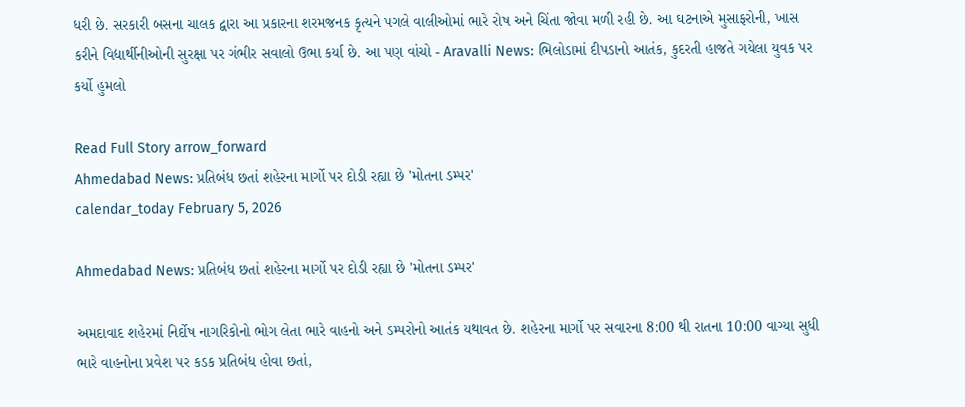ધરી છે. સરકારી બસના ચાલક દ્વારા આ પ્રકારના શરમજનક કૃત્યને પગલે વાલીઓમાં ભારે રોષ અને ચિંતા જોવા મળી રહી છે. આ ઘટનાએ મુસાફરોની, ખાસ કરીને વિદ્યાર્થીનીઓની સુરક્ષા પર ગંભીર સવાલો ઉભા કર્યા છે. આ પણ વાંચો - Aravalli News: ભિલોડામાં દીપડાનો આતંક, કુદરતી હાજતે ગયેલા યુવક પર કર્યો હુમલો

Read Full Story arrow_forward
Ahmedabad News: પ્રતિબંધ છતાં શહેરના માર્ગો પર દોડી રહ્યા છે 'મોતના ડમ્પર'
calendar_today February 5, 2026

Ahmedabad News: પ્રતિબંધ છતાં શહેરના માર્ગો પર દોડી રહ્યા છે 'મોતના ડમ્પર'

અમદાવાદ શહેરમાં નિર્દોષ નાગરિકોનો ભોગ લેતા ભારે વાહનો અને ડમ્પરોનો આતંક યથાવત છે. શહેરના માર્ગો પર સવારના 8:00 થી રાતના 10:00 વાગ્યા સુધી ભારે વાહનોના પ્રવેશ પર કડક પ્રતિબંધ હોવા છતાં,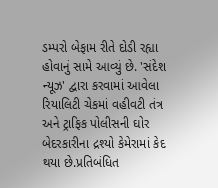ડમ્પરો બેફામ રીતે દોડી રહ્યા હોવાનું સામે આવ્યું છે. 'સંદેશ ન્યૂઝ' દ્વારા કરવામાં આવેલા રિયાલિટી ચેકમાં વહીવટી તંત્ર અને ટ્રાફિક પોલીસની ઘોર બેદરકારીના દ્રશ્યો કેમેરામાં કેદ થયા છે.પ્રતિબંધિત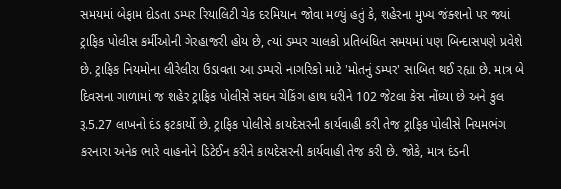સમયમાં બેફામ દોડતા ડમ્પર રિયાલિટી ચેક દરમિયાન જોવા મળ્યું હતું કે, શહેરના મુખ્ય જંક્શનો પર જ્યાં ટ્રાફિક પોલીસ કર્મીઓની ગેરહાજરી હોય છે, ત્યાં ડમ્પર ચાલકો પ્રતિબંધિત સમયમાં પણ બિન્દાસપણે પ્રવેશે છે. ટ્રાફિક નિયમોના લીરેલીરા ઉડાવતા આ ડમ્પરો નાગરિકો માટે 'મોતનું ડમ્પર' સાબિત થઈ રહ્યા છે. માત્ર બે દિવસના ગાળામાં જ શહેર ટ્રાફિક પોલીસે સઘન ચેકિંગ હાથ ધરીને 102 જેટલા કેસ નોંધ્યા છે અને કુલ રૂ.5.27 લાખનો દંડ ફટકાર્યો છે. ટ્રાફિક પોલીસે કાયદેસરની કાર્યવાહી કરી તેજ ટ્રાફિક પોલીસે નિયમભંગ કરનારા અનેક ભારે વાહનોને ડિટેઈન કરીને કાયદેસરની કાર્યવાહી તેજ કરી છે. જોકે, માત્ર દંડની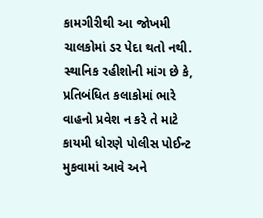કામગીરીથી આ જોખમી ચાલકોમાં ડર પેદા થતો નથી. સ્થાનિક રહીશોની માંગ છે કે, પ્રતિબંધિત કલાકોમાં ભારે વાહનો પ્રવેશ ન કરે તે માટે કાયમી ધોરણે પોલીસ પોઈન્ટ મુકવામાં આવે અને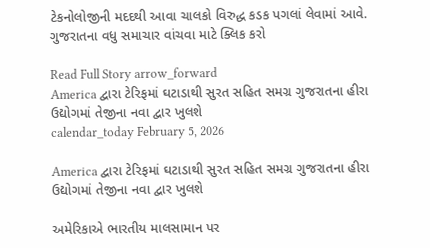ટેકનોલોજીની મદદથી આવા ચાલકો વિરુદ્ધ કડક પગલાં લેવામાં આવે. ગુજરાતના વધુ સમાચાર વાંચવા માટે ક્લિક કરો

Read Full Story arrow_forward
America દ્વારા ટેરિફમાં ઘટાડાથી સુરત સહિત સમગ્ર ગુજરાતના હીરા ઉદ્યોગમાં તેજીના નવા દ્વાર ખુલશે
calendar_today February 5, 2026

America દ્વારા ટેરિફમાં ઘટાડાથી સુરત સહિત સમગ્ર ગુજરાતના હીરા ઉદ્યોગમાં તેજીના નવા દ્વાર ખુલશે

અમેરિકાએ ભારતીય માલસામાન પર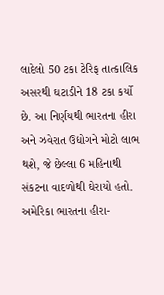લાદેલો 50 ટકા ટેરિફ તાત્કાલિક અસરથી ઘટાડીને 18 ટકા કર્યો છે. આ નિર્ણયથી ભારતના હીરા અને ઝવેરાત ઉદ્યોગને મોટો લાભ થશે, જે છેલ્લા 6 મહિનાથી સંકટના વાદળોથી ઘેરાયો હતો. અમેરિકા ભારતના હીરા-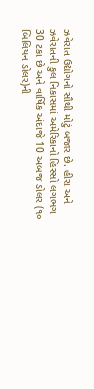ઝવેરાત ઉદ્યોગનો સૌથી મોટું બજાર છે. હીરા અને ઝવેરાતની કુલ નિકાસમાં અમેરિકાનો હિસ્સો લગભગ 30 ટકા છે અને વાર્ષિક અંદાજે 10 અબજ ડોલર (૧૦ બિલિયન ડોલર)ની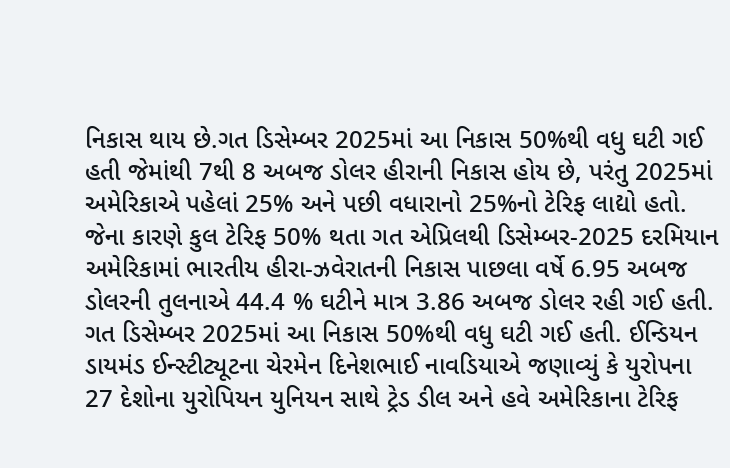નિકાસ થાય છે.ગત ડિસેમ્બર 2025માં આ નિકાસ 50%થી વધુ ઘટી ગઈ હતી જેમાંથી 7થી 8 અબજ ડોલર હીરાની નિકાસ હોય છે, પરંતુ 2025માં અમેરિકાએ પહેલાં 25% અને પછી વધારાનો 25%નો ટેરિફ લાદ્યો હતો. જેના કારણે કુલ ટેરિફ 50% થતા ગત એપ્રિલથી ડિસેમ્બર-2025 દરમિયાન અમેરિકામાં ભારતીય હીરા-ઝવેરાતની નિકાસ પાછલા વર્ષે 6.95 અબજ ડોલરની તુલનાએ 44.4 % ઘટીને માત્ર 3.86 અબજ ડોલર રહી ગઈ હતી. ગત ડિસેમ્બર 2025માં આ નિકાસ 50%થી વધુ ઘટી ગઈ હતી. ઈન્ડિયન ડાયમંડ ઈન્સ્ટીટ્યૂટના ચેરમેન દિનેશભાઈ નાવડિયાએ જણાવ્યું કે યુરોપના 27 દેશોના યુરોપિયન યુનિયન સાથે ટ્રેડ ડીલ અને હવે અમેરિકાના ટેરિફ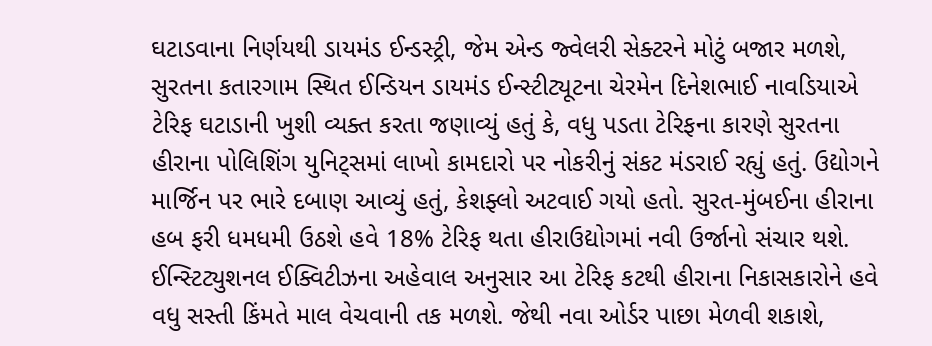ઘટાડવાના નિર્ણયથી ડાયમંડ ઈન્ડસ્ટ્રી, જેમ એન્ડ જ્વેલરી સેક્ટરને મોટું બજાર મળશે, સુરતના કતારગામ સ્થિત ઈન્ડિયન ડાયમંડ ઈન્સ્ટીટ્યૂટના ચેરમેન દિનેશભાઈ નાવડિયાએ ટેરિફ ઘટાડાની ખુશી વ્યક્ત કરતા જણાવ્યું હતું કે, વધુ પડતા ટેરિફના કારણે સુરતના હીરાના પોલિશિંગ યુનિટ્સમાં લાખો કામદારો પર નોકરીનું સંકટ મંડરાઈ રહ્યું હતું. ઉદ્યોગને માર્જિન પર ભારે દબાણ આવ્યું હતું, કેશફ્લો અટવાઈ ગયો હતો. સુરત-મુંબઈના હીરાના હબ ફરી ધમધમી ઉઠશે હવે 18% ટેરિફ થતા હીરાઉદ્યોગમાં નવી ઉર્જાનો સંચાર થશે. ઈન્સ્ટિટ્યુશનલ ઈક્વિટીઝના અહેવાલ અનુસાર આ ટેરિફ કટથી હીરાના નિકાસકારોને હવે વધુ સસ્તી કિંમતે માલ વેચવાની તક મળશે. જેથી નવા ઓર્ડર પાછા મેળવી શકાશે,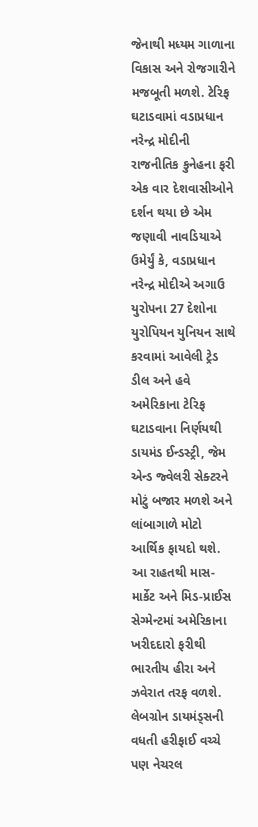જેનાથી મધ્યમ ગાળાના વિકાસ અને રોજગારીને મજબૂતી મળશે. ટેરિફ ઘટાડવામાં વડાપ્રધાન નરેન્દ્ર મોદીની રાજનીતિક કુનેહના ફરી એક વાર દેશવાસીઓને દર્શન થયા છે એમ જણાવી નાવડિયાએ ઉમેર્યું કે, વડાપ્રધાન નરેન્દ્ર મોદીએ અગાઉ યુરોપના 27 દેશોના યુરોપિયન યુનિયન સાથે કરવામાં આવેલી ટ્રેડ ડીલ અને હવે અમેરિકાના ટેરિફ ઘટાડવાના નિર્ણયથી ડાયમંડ ઈન્ડસ્ટ્રી, જેમ એન્ડ જ્વેલરી સેક્ટરને મોટું બજાર મળશે અને લાંબાગાળે મોટો આર્થિક ફાયદો થશે. આ રાહતથી માસ-માર્કેટ અને મિડ-પ્રાઈસ સેગ્મેન્ટમાં અમેરિકાના ખરીદદારો ફરીથી ભારતીય હીરા અને ઝવેરાત તરફ વળશે. લેબગ્રોન ડાયમંડ્સની વધતી હરીફાઈ વચ્ચે પણ નેચરલ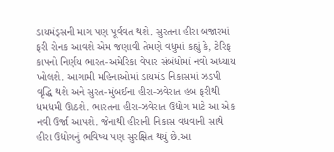ડાયમંડ્સની માગ પણ પૂર્વવત થશે. સુરતના હીરા બજારમાં ફરી રોનક આવશે એમ જણાવી તેમણે વધુમાં કહ્યું કે, ટેરિફ કાપનો નિર્ણય ભારત-અમેરિકા વેપાર સંબંધોમાં નવો અધ્યાય ખોલશે. આગામી મહિનાઓમાં ડાયમંડ નિકાસમાં ઝડપી વૃદ્ધિ થશે અને સુરત-મુંબઈના હીરા-ઝવેરાત હબ ફરીથી ધમધમી ઊઠશે. ભારતના હીરા-ઝવેરાત ઉદ્યોગ માટે આ એક નવી ઉર્જા આપશે. જેનાથી હીરાની નિકાસ વધવાની સાથે હીરા ઉદ્યોગનું ભવિષ્ય પણ સુરક્ષિત થયું છે.આ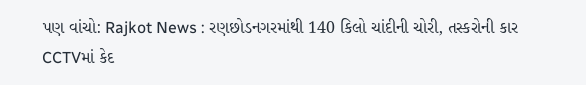પણ વાંચો: Rajkot News : રણછોડનગરમાંથી 140 કિલો ચાંદીની ચોરી, તસ્કરોની કાર CCTVમાં કેદ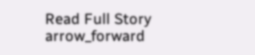Read Full Story arrow_forward